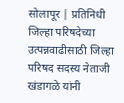सोलापूर | प्रतिनिधी
जिल्हा परिषदेच्या उत्पन्नवाढीसाठी जिल्हा परिषद सदस्य नेताजी खंडागळे यांनी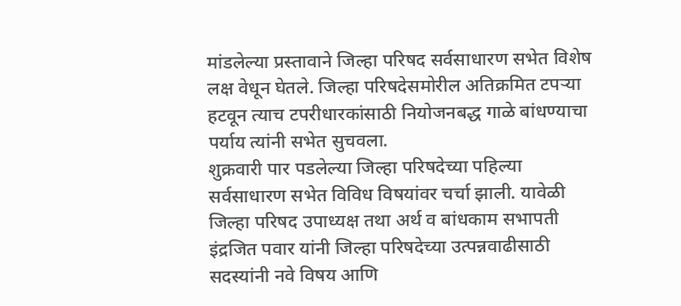मांडलेल्या प्रस्तावाने जिल्हा परिषद सर्वसाधारण सभेत विशेष लक्ष वेधून घेतले. जिल्हा परिषदेसमोरील अतिक्रमित टपऱ्या हटवून त्याच टपरीधारकांसाठी नियोजनबद्ध गाळे बांधण्याचा पर्याय त्यांनी सभेत सुचवला.
शुक्रवारी पार पडलेल्या जिल्हा परिषदेच्या पहिल्या सर्वसाधारण सभेत विविध विषयांवर चर्चा झाली. यावेळी जिल्हा परिषद उपाध्यक्ष तथा अर्थ व बांधकाम सभापती इंद्रजित पवार यांनी जिल्हा परिषदेच्या उत्पन्नवाढीसाठी सदस्यांनी नवे विषय आणि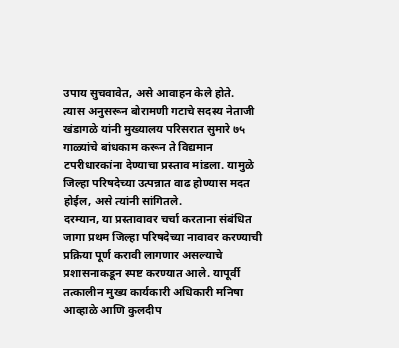उपाय सुचवावेत, असे आवाहन केले होते.
त्यास अनुसरून बोरामणी गटाचे सदस्य नेताजी खंडागळे यांनी मुख्यालय परिसरात सुमारे ७५ गाळ्यांचे बांधकाम करून ते विद्यमान टपरीधारकांना देण्याचा प्रस्ताव मांडला. यामुळे जिल्हा परिषदेच्या उत्पन्नात वाढ होण्यास मदत होईल, असे त्यांनी सांगितले.
दरम्यान, या प्रस्तावावर चर्चा करताना संबंधित जागा प्रथम जिल्हा परिषदेच्या नावावर करण्याची प्रक्रिया पूर्ण करावी लागणार असल्याचे प्रशासनाकडून स्पष्ट करण्यात आले. यापूर्वी तत्कालीन मुख्य कार्यकारी अधिकारी मनिषा आव्हाळे आणि कुलदीप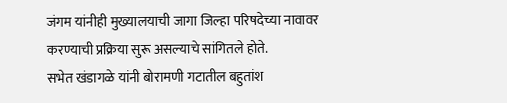जंगम यांनीही मुख्यालयाची जागा जिल्हा परिषदेच्या नावावर करण्याची प्रक्रिया सुरू असल्याचे सांगितले होते.
सभेत खंडागळे यांनी बोरामणी गटातील बहुतांश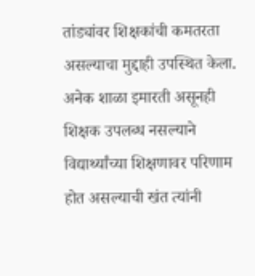तांड्यांवर शिक्षकांची कमतरता असल्याचा मुद्दाही उपस्थित केला. अनेक शाळा इमारती असूनही शिक्षक उपलब्ध नसल्याने विद्यार्थ्यांच्या शिक्षणावर परिणाम होत असल्याची खंत त्यांनी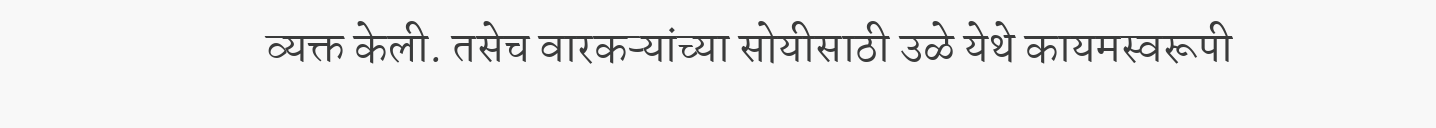व्यक्त केली. तसेच वारकऱ्यांच्या सोयीसाठी उळे येथे कायमस्वरूपी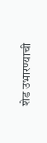शेड उभारण्याची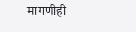मागणीही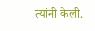त्यांनी केली.